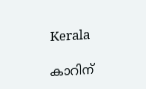Kerala

കാറിന്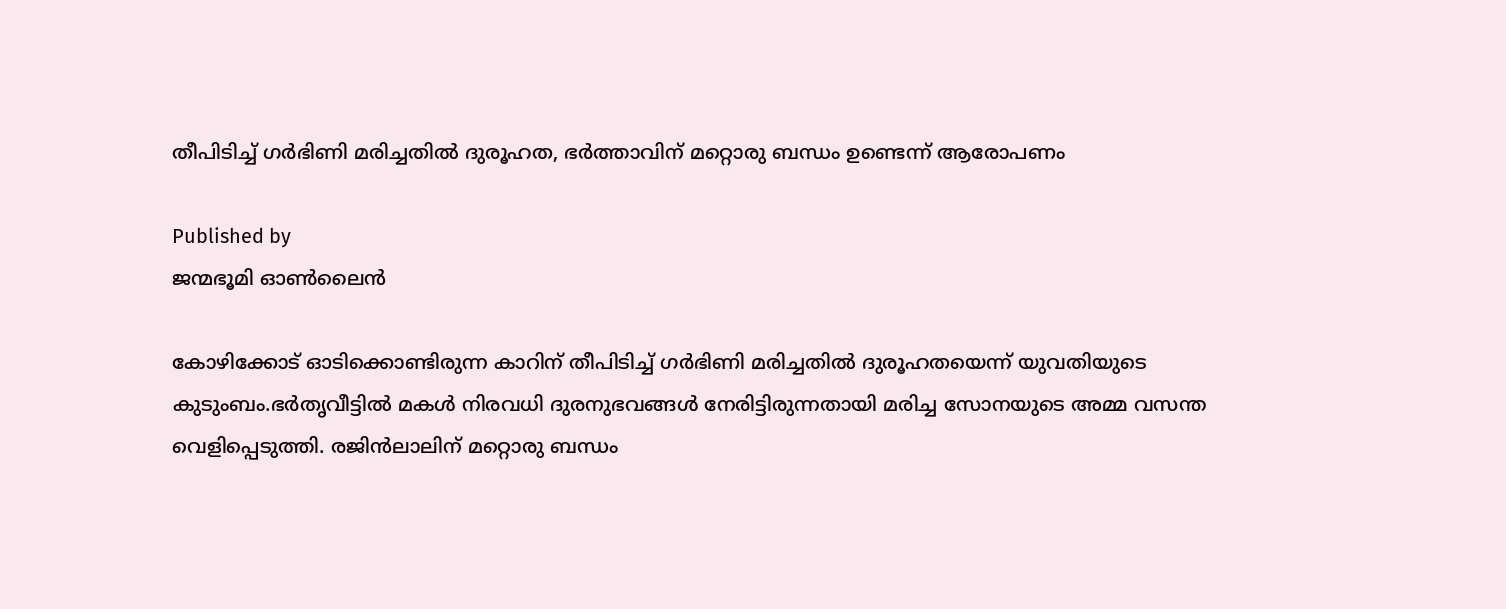തീപിടിച്ച് ഗര്‍ഭിണി മരിച്ചതില്‍ ദുരൂഹത, ഭര്‍ത്താവിന് മറ്റൊരു ബന്ധം ഉണ്ടെന്ന് ആരോപണം

Published by
ജന്മഭൂമി ഓണ്‍ലൈന്‍

കോഴിക്കോട് ഓടിക്കൊണ്ടിരുന്ന കാറിന് തീപിടിച്ച് ഗര്‍ഭിണി മരിച്ചതില്‍ ദുരൂഹതയെന്ന് യുവതിയുടെ കുടുംബം.ഭര്‍തൃവീട്ടില്‍ മകള്‍ നിരവധി ദുരനുഭവങ്ങള്‍ നേരിട്ടിരുന്നതായി മരിച്ച സോനയുടെ അമ്മ വസന്ത വെളിപ്പെടുത്തി. രജിന്‍ലാലിന് മറ്റൊരു ബന്ധം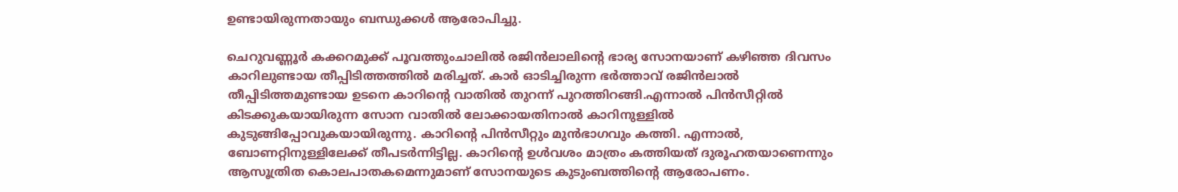ഉണ്ടായിരുന്നതായും ബന്ധുക്കള്‍ ആരോപിച്ചു.

ചെറുവണ്ണൂര്‍ കക്കറമുക്ക് പൂവത്തുംചാലില്‍ രജിന്‍ലാലിന്റെ ഭാര്യ സോനയാണ് കഴിഞ്ഞ ദിവസം കാറിലുണ്ടായ തീപ്പിടിത്തത്തില്‍ മരിച്ചത്. കാര്‍ ഓടിച്ചിരുന്ന ഭര്‍ത്താവ് രജിന്‍ലാല്‍ തീപ്പിടിത്തമുണ്ടായ ഉടനെ കാറിന്റെ വാതില്‍ തുറന്ന് പുറത്തിറങ്ങി.എന്നാല്‍ പിന്‍സീറ്റില്‍ കിടക്കുകയായിരുന്ന സോന വാതില്‍ ലോക്കായതിനാല്‍ കാറിനുള്ളില്‍ കുടുങ്ങിപ്പോവുകയായിരുന്നു. കാറിന്റെ പിന്‍സീറ്റും മുന്‍ഭാഗവും കത്തി. എന്നാല്‍, ബോണറ്റിനുള്ളിലേക്ക് തീപടര്‍ന്നിട്ടില്ല. കാറിന്റെ ഉള്‍വശം മാത്രം കത്തിയത് ദുരൂഹതയാണെന്നും ആസൂത്രിത കൊലപാതകമെന്നുമാണ് സോനയുടെ കുടുംബത്തിന്റെ ആരോപണം.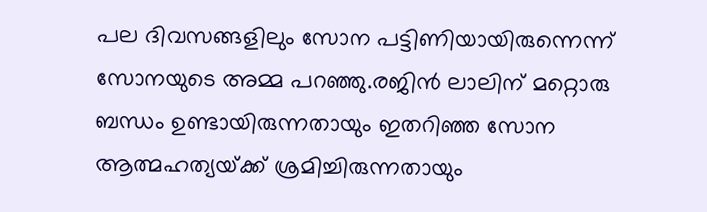പല ദിവസങ്ങളിലും സോന പട്ടിണിയായിരുന്നെന്ന് സോനയുടെ അമ്മ പറഞ്ഞു.രജിന്‍ ലാലിന് മറ്റൊരു ബന്ധം ഉണ്ടായിരുന്നതായും ഇതറിഞ്ഞ സോന ആത്മഹത്യയ്‌ക്ക് ശ്രമിച്ചിരുന്നതായും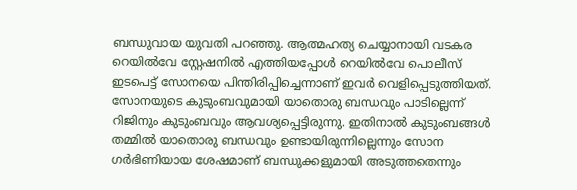ബന്ധുവായ യുവതി പറഞ്ഞു. ആത്മഹത്യ ചെയ്യാനായി വടകര റെയില്‍വേ സ്റ്റേഷനില്‍ എത്തിയപ്പോള്‍ റെയില്‍വേ പൊലീസ് ഇടപെട്ട് സോനയെ പിന്തിരിപ്പിച്ചെന്നാണ് ഇവര്‍ വെളിപ്പെടുത്തിയത്. സോനയുടെ കുടുംബവുമായി യാതൊരു ബന്ധവും പാടില്ലെന്ന് റിജിനും കുടുംബവും ആവശ്യപ്പെട്ടിരുന്നു. ഇതിനാല്‍ കുടുംബങ്ങള്‍ തമ്മില്‍ യാതൊരു ബന്ധവും ഉണ്ടായിരുന്നില്ലെന്നും സോന ഗര്‍ഭിണിയായ ശേഷമാണ് ബന്ധുക്കളുമായി അടുത്തതെന്നും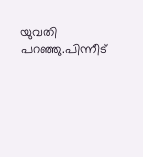യുവതി പറഞ്ഞു.പിന്നീട്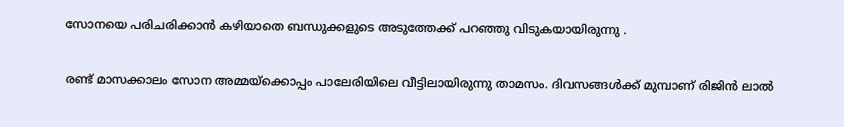സോനയെ പരിചരിക്കാന്‍ കഴിയാതെ ബന്ധുക്കളുടെ അടുത്തേക്ക് പറഞ്ഞു വിടുകയായിരുന്നു .

രണ്ട് മാസക്കാലം സോന അമ്മയ്‌ക്കൊപ്പം പാലേരിയിലെ വീട്ടിലായിരുന്നു താമസം. ദിവസങ്ങള്‍ക്ക് മുമ്പാണ് രിജിന്‍ ലാല്‍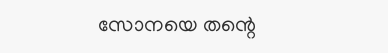സോനയെ തന്റെ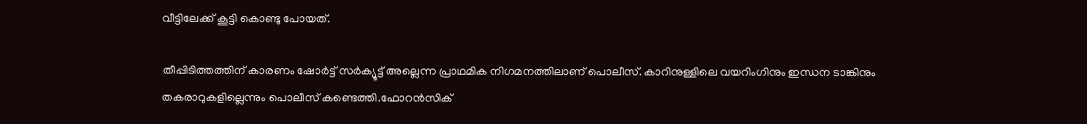വീട്ടിലേക്ക് കൂട്ടി കൊണ്ടു പോയത്.

തീപ്പിടിത്തത്തിന് കാരണം ഷോര്‍ട്ട് സര്‍ക്യൂട്ട് അല്ലെന്ന പ്രാഥമിക നിഗമനത്തിലാണ് പൊലീസ്. കാറിനുള്ളിലെ വയറിംഗിനും ഇന്ധന ടാങ്കിനും തകരാറുകളില്ലെന്നും പൊലീസ് കണ്ടെത്തി.ഫോറന്‍സിക്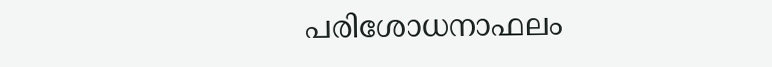പരിശോധനാഫലം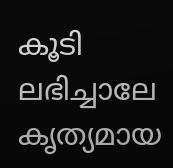കൂടി ലഭിച്ചാലേ കൃത്യമായ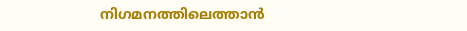നിഗമനത്തിലെത്താന്‍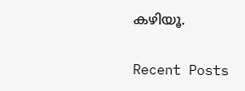കഴിയൂ.

Recent Posts